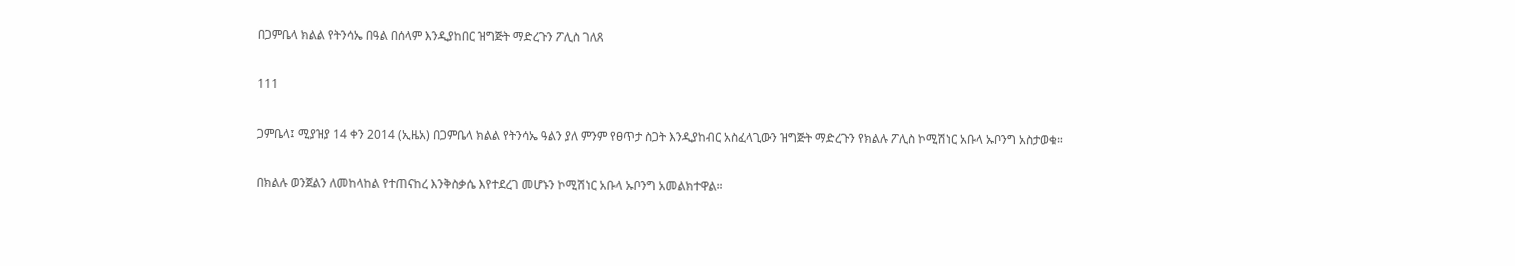በጋምቤላ ክልል የትንሳኤ በዓል በሰላም እንዲያከበር ዝግጅት ማድረጉን ፖሊስ ገለጸ

111

ጋምቤላ፤ ሚያዝያ 14 ቀን 2014 (ኢዜአ) በጋምቤላ ክልል የትንሳኤ ዓልን ያለ ምንም የፀጥታ ስጋት እንዲያከብር አስፈላጊውን ዝግጅት ማድረጉን የክልሉ ፖሊስ ኮሚሽነር አቡላ ኡቦንግ አስታወቁ።

በክልሉ ወንጀልን ለመከላከል የተጠናከረ እንቅስቃሴ እየተደረገ መሆኑን ኮሚሽነር አቡላ ኡቦንግ አመልክተዋል።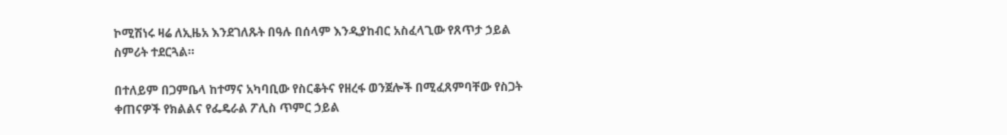ኮሚሽነሩ ዛሬ ለኢዜአ እንደገለጹት በዓሉ በሰላም እንዲያከብር አስፈላጊው የጸጥታ ኃይል ስምሪት ተደርጓል።

በተለይም በጋምቤላ ከተማና አካባቢው የስርቆትና የዘረፋ ወንጀሎች በሚፈጸምባቸው የስጋት ቀጠናዎች የክልልና የፌዴራል ፖሊስ ጥምር ኃይል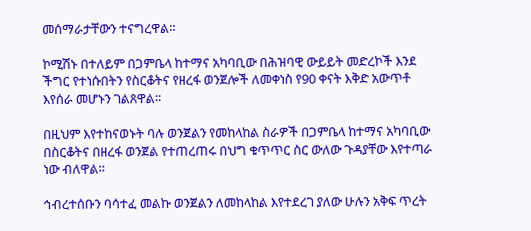መሰማራታቸውን ተናግረዋል።

ኮሚሽኑ በተለይም በጋምቤላ ከተማና አካባቢው በሕዝባዊ ውይይት መድረኮች እንደ ችግር የተነሱበትን የስርቆትና የዘረፋ ወንጀሎች ለመቀነስ የ90 ቀናት እቅድ አውጥቶ እየሰራ መሆኑን ገልጸዋል።

በዚህም እየተከናወኑት ባሉ ወንጀልን የመከላከል ስራዎች በጋምቤላ ከተማና አካባቢው በስርቆትና በዘረፋ ወንጀል የተጠረጠሩ በህግ ቁጥጥር ስር ውለው ጉዳያቸው እየተጣራ ነው ብለዋል።

ኅብረተሰቡን ባሳተፈ መልኩ ወንጀልን ለመከላከል እየተደረገ ያለው ሁሉን አቅፍ ጥረት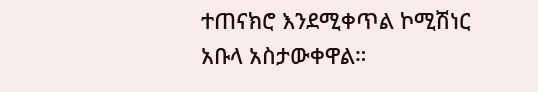ተጠናክሮ እንደሚቀጥል ኮሚሽነር አቡላ አስታውቀዋል።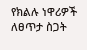የክልሉ ነዋሪዎች ለፀጥታ ስጋት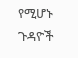የሚሆኑ ጉዳዮች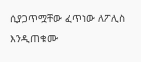ሲያጋጥሟቸው ፈጥነው ለፖሊስ እንዲጠቁሙ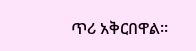ጥሪ አቅርበዋል።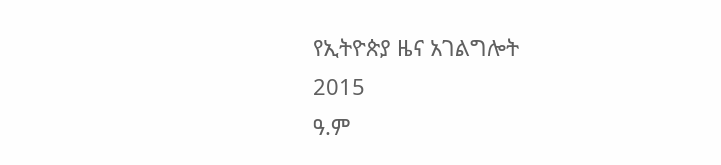የኢትዮጵያ ዜና አገልግሎት
2015
ዓ.ም